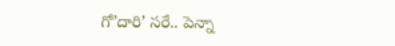గో’దారి’ సరే.. పెన్నా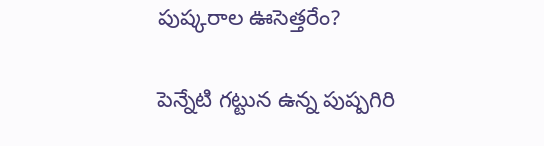పుష్కరాల ఊసెత్తరేం?

పెన్నేటి గట్టున ఉన్న పుష్పగిరి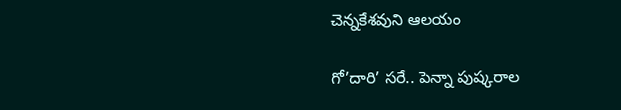చెన్నకేశవుని ఆలయం

గో’దారి’ సరే.. పెన్నా పుష్కరాల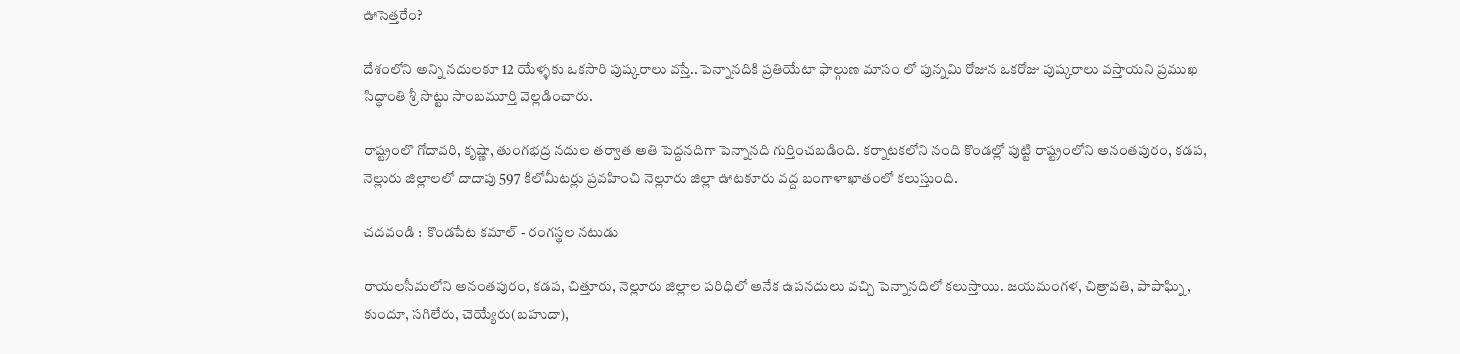ఊసెత్తరేం?

దేశంలోని అన్ని నదులకూ 12 యేళ్ళకు ఒకసారి పుష్కరాలు వస్తే.. పెన్నానదికి ప్రతియేటా ఫాల్గుణ మాసం లో పున్నమి రోజున ఒకరోజు పుష్కరాలు వస్తాయని ప్రముఖ సిద్ధాంతి శ్రీ సొట్టు సాంబమూర్తి వెల్లడించారు.

రాష్ట్రంలొ గోదావరి, కృష్ణా, తుంగభద్ర నదుల తర్వాత అతి పెద్దనదిగా పెన్నానది గుర్తించబడింది. కర్నాటకలోని నంది కొండల్లో పుట్టి రాష్ట్రంలోని అనంతపురం, కడప, నెల్లురు జిల్లాలలో దాదాపు 597 కిలోమీటర్లు ప్రవహించి నెల్లూరు జిల్లా ఊటకూరు వద్ద బంగాళాఖాతంలో కలుస్తుంది.

చదవండి :  కొండపేట కమాల్ - రంగస్థల నటుడు

రాయలసీమలోని అనంతపురం, కడప, చిత్తూరు, నెల్లూరు జిల్లాల పరిధిలో అనేక ఉపనదులు వచ్చి పెన్నానదిలో కలుస్తాయి. జయమంగళ, చిత్రావతి, పాపాఘ్ని, కుందూ, సగిలేరు, చెయ్యేరు(బహుదా),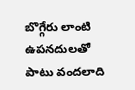బొగ్గేరు లాంటి ఉపనదులతో పాటు వందలాది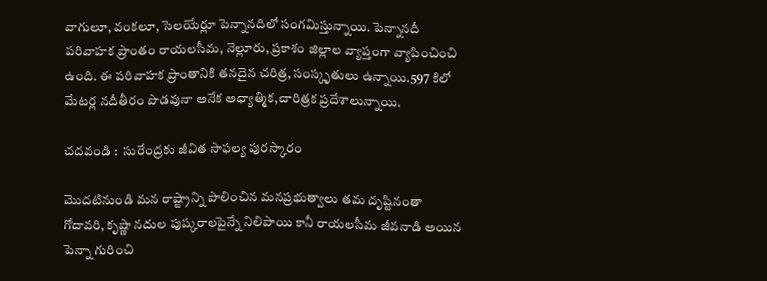వాగులూ, వంకలూ, సెలయేర్లూ పెన్నానదిలో సంగమిస్తున్నాయి. పెన్నానదీ పరివాహక ప్రాంతం రాయలసీమ, నెల్లూరు, ప్రకాశం జిల్లాల వ్యాప్తంగా వ్యాపించించి ఉంది. ఈ పరివాహక ప్రాంతానికి తనదైన చరిత్ర, సంస్కృతులు ఉన్నాయి.597 కిలో మేటర్ల నదీతీరం పొడవునా అనేక అధ్యాత్మిక,చారిత్రక ప్రదేశాలున్నాయి.

చదవండి :  సురేంద్రకు జీవిత సాఫల్య పురస్కారం

మొదటినుండి మన రాష్ట్రాన్ని పాలించిన మనప్రభుత్వాలు తమ దృష్టినంతా గోదావరి, కృష్ణా నదుల పుష్కరాలపైన్నే నిలిపాయి కానీ రాయలసీమ జీవనాడి అయిన పెన్నా గురించి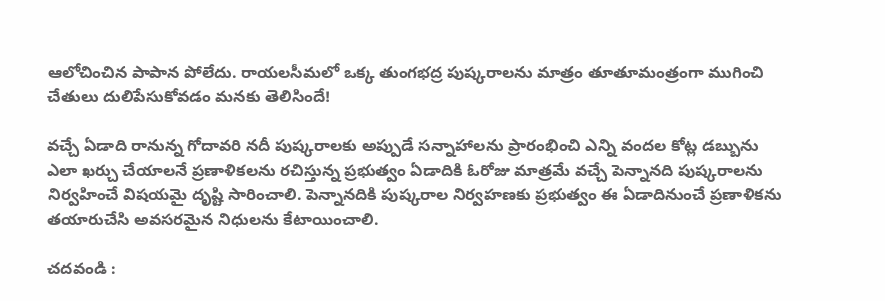ఆలోచించిన పాపాన పోలేదు. రాయలసీమలో ఒక్క తుంగభద్ర పుష్కరాలను మాత్రం తూతూమంత్రంగా ముగించి చేతులు దులిపేసుకోవడం మనకు తెలిసిందే!

వచ్చే ఏడాది రానున్న గోదావరి నదీ పుష్కరాలకు అప్పుడే సన్నాహాలను ప్రారంభించి ఎన్ని వందల కోట్ల డబ్బును ఎలా ఖర్చు చేయాలనే ప్రణాళికలను రచిస్తున్న ప్రభుత్వం ఏడాదికి ఓరోజు మాత్రమే వచ్చే పెన్నానది పుష్కరాలను నిర్వహించే విషయమై దృష్టి సారించాలి. పెన్నానదికి పుష్కరాల నిర్వహణకు ప్రభుత్వం ఈ ఏడాదినుంచే ప్రణాళికను తయారుచేసి అవసరమైన నిధులను కేటాయించాలి.

చదవండి :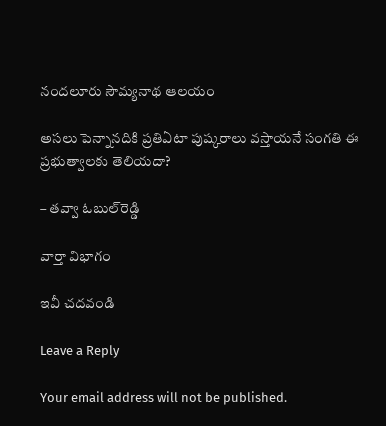నందలూరు సౌమ్యనాథ ఆలయం

అసలు పెన్నానదికి ప్రతిఏటా పుష్కరాలు వస్తాయనే సంగతి ఈ ప్రభుత్వాలకు తెలియదా?

– తవ్వా ఓబుల్‌రెడ్డి

వార్తా విభాగం

ఇవీ చదవండి

Leave a Reply

Your email address will not be published.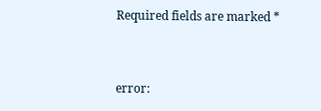Required fields are marked *


error: